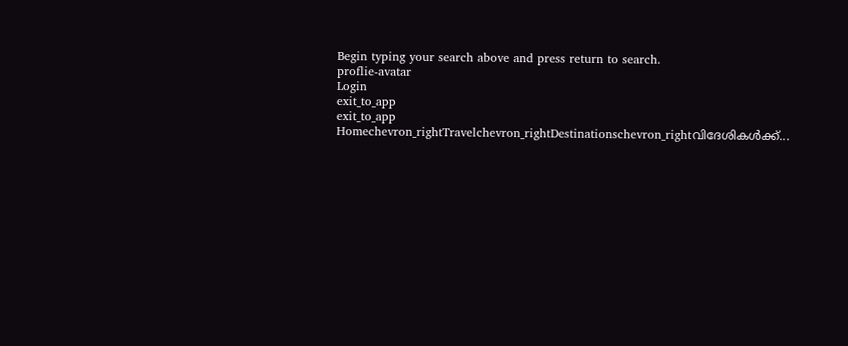Begin typing your search above and press return to search.
proflie-avatar
Login
exit_to_app
exit_to_app
Homechevron_rightTravelchevron_rightDestinationschevron_rightവിദേശികൾക്ക്...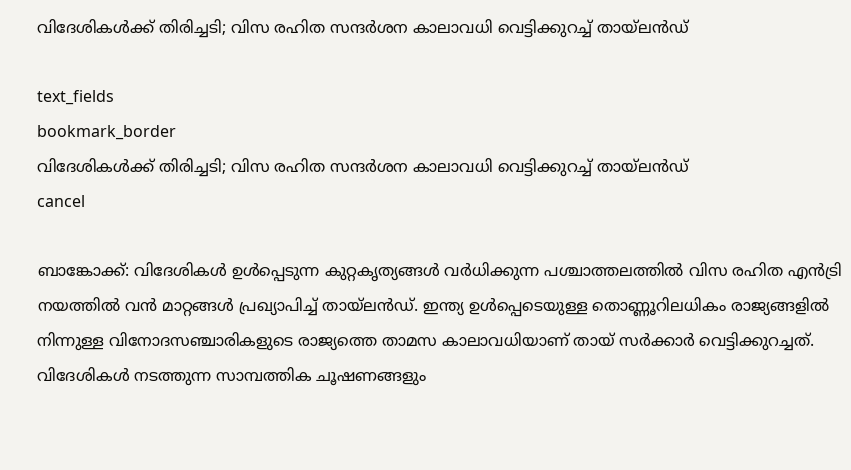വിദേശികൾക്ക് തിരിച്ചടി; വിസ രഹിത സന്ദർശന കാലാവധി വെട്ടിക്കുറച്ച് തായ്‌ലൻഡ്

text_fields
bookmark_border
വിദേശികൾക്ക് തിരിച്ചടി; വിസ രഹിത സന്ദർശന കാലാവധി വെട്ടിക്കുറച്ച് തായ്‌ലൻഡ്
cancel

ബാങ്കോക്ക്: വിദേശികൾ ഉൾപ്പെടുന്ന കുറ്റകൃത്യങ്ങൾ വർധിക്കുന്ന പശ്ചാത്തലത്തിൽ വിസ രഹിത എൻട്രി നയത്തിൽ വൻ മാറ്റങ്ങൾ പ്രഖ്യാപിച്ച് തായ്‌ലൻഡ്. ഇന്ത്യ ഉൾപ്പെടെയുള്ള തൊണ്ണൂറിലധികം രാജ്യങ്ങളിൽ നിന്നുള്ള വിനോദസഞ്ചാരികളുടെ രാജ്യത്തെ താമസ കാലാവധിയാണ് തായ് സർക്കാർ വെട്ടിക്കുറച്ചത്. വിദേശികൾ നടത്തുന്ന സാമ്പത്തിക ചൂഷണങ്ങളും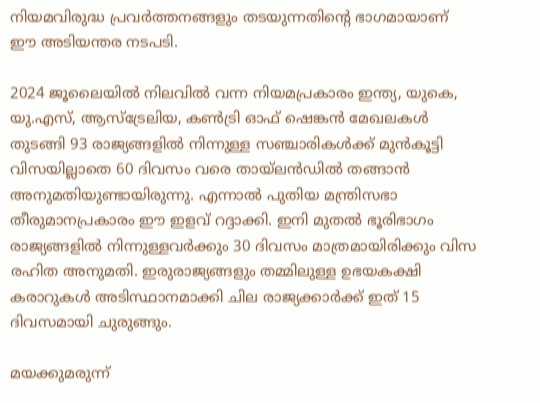നിയമവിരുദ്ധ പ്രവർത്തനങ്ങളും തടയുന്നതിന്റെ ഭാഗമായാണ് ഈ അടിയന്തര നടപടി.

2024 ജൂലൈയിൽ നിലവിൽ വന്ന നിയമപ്രകാരം ഇന്ത്യ, യുകെ, യു.എസ്, ആസ്‌ട്രേലിയ, കൺട്രി ഓഫ് ഷെങ്കൻ മേഖലകൾ തുടങ്ങി 93 രാജ്യങ്ങളിൽ നിന്നുള്ള സഞ്ചാരികൾക്ക് മുൻകൂട്ടി വിസയില്ലാതെ 60 ദിവസം വരെ തായ്‌ലൻഡിൽ തങ്ങാൻ അനുമതിയുണ്ടായിരുന്നു. എന്നാൽ പുതിയ മന്ത്രിസഭാ തീരുമാനപ്രകാരം ഈ ഇളവ് റദ്ദാക്കി. ഇനി മുതൽ ഭൂരിഭാഗം രാജ്യങ്ങളിൽ നിന്നുള്ളവർക്കും 30 ദിവസം മാത്രമായിരിക്കും വിസ രഹിത അനുമതി. ഇരുരാജ്യങ്ങളും തമ്മിലുള്ള ഉഭയകക്ഷി കരാറുകൾ അടിസ്ഥാനമാക്കി ചില രാജ്യക്കാർക്ക് ഇത് 15 ദിവസമായി ചുരുങ്ങും.

മയക്കുമരുന്ന്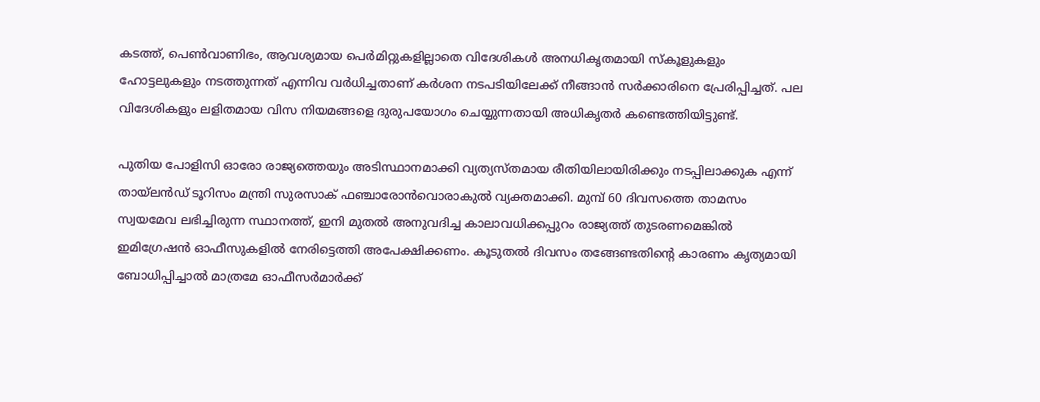കടത്ത്, പെൺവാണിഭം, ആവശ്യമായ പെർമിറ്റുകളില്ലാതെ വിദേശികൾ അനധികൃതമായി സ്കൂളുകളും ഹോട്ടലുകളും നടത്തുന്നത് എന്നിവ വർധിച്ചതാണ് കർശന നടപടിയിലേക്ക് നീങ്ങാൻ സർക്കാരിനെ പ്രേരിപ്പിച്ചത്. പല വിദേശികളും ലളിതമായ വിസ നിയമങ്ങളെ ദുരുപയോഗം ചെയ്യുന്നതായി അധികൃതർ കണ്ടെത്തിയിട്ടുണ്ട്.

പുതിയ പോളിസി ഓരോ രാജ്യത്തെയും അടിസ്ഥാനമാക്കി വ്യത്യസ്തമായ രീതിയിലായിരിക്കും നടപ്പിലാക്കുക എന്ന് തായ്‌ലൻഡ് ടൂറിസം മന്ത്രി സുരസാക് ഫഞ്ചാരോൻവൊരാകുൽ വ്യക്തമാക്കി. മുമ്പ് 60 ദിവസത്തെ താമസം സ്വയമേവ ലഭിച്ചിരുന്ന സ്ഥാനത്ത്, ഇനി മുതൽ അനുവദിച്ച കാലാവധിക്കപ്പുറം രാജ്യത്ത് തുടരണമെങ്കിൽ ഇമിഗ്രേഷൻ ഓഫീസുകളിൽ നേരിട്ടെത്തി അപേക്ഷിക്കണം. കൂടുതൽ ദിവസം തങ്ങേണ്ടതിന്റെ കാരണം കൃത്യമായി ബോധിപ്പിച്ചാൽ മാത്രമേ ഓഫീസർമാർക്ക്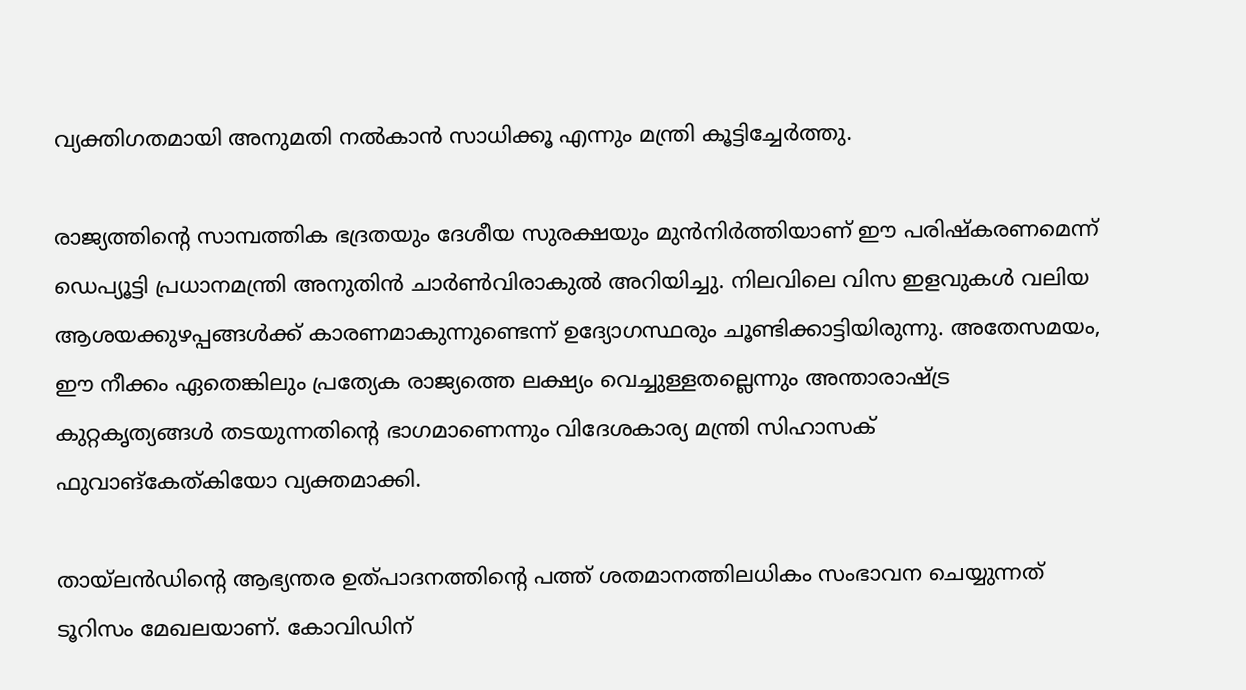വ്യക്തിഗതമായി അനുമതി നൽകാൻ സാധിക്കൂ എന്നും മന്ത്രി കൂട്ടിച്ചേർത്തു.

രാജ്യത്തിന്റെ സാമ്പത്തിക ഭദ്രതയും ദേശീയ സുരക്ഷയും മുൻനിർത്തിയാണ് ഈ പരിഷ്കരണമെന്ന് ഡെപ്യൂട്ടി പ്രധാനമന്ത്രി അനുതിൻ ചാർൺവിരാകുൽ അറിയിച്ചു. നിലവിലെ വിസ ഇളവുകൾ വലിയ ആശയക്കുഴപ്പങ്ങൾക്ക് കാരണമാകുന്നുണ്ടെന്ന് ഉദ്യോഗസ്ഥരും ചൂണ്ടിക്കാട്ടിയിരുന്നു. അതേസമയം, ഈ നീക്കം ഏതെങ്കിലും പ്രത്യേക രാജ്യത്തെ ലക്ഷ്യം വെച്ചുള്ളതല്ലെന്നും അന്താരാഷ്ട്ര കുറ്റകൃത്യങ്ങൾ തടയുന്നതിന്റെ ഭാഗമാണെന്നും വിദേശകാര്യ മന്ത്രി സിഹാസക് ഫുവാങ്‌കേത്‌കിയോ വ്യക്തമാക്കി.

തായ്‌ലൻഡിന്റെ ആഭ്യന്തര ഉത്പാദനത്തിന്റെ പത്ത് ശതമാനത്തിലധികം സംഭാവന ചെയ്യുന്നത് ടൂറിസം മേഖലയാണ്. കോവിഡിന്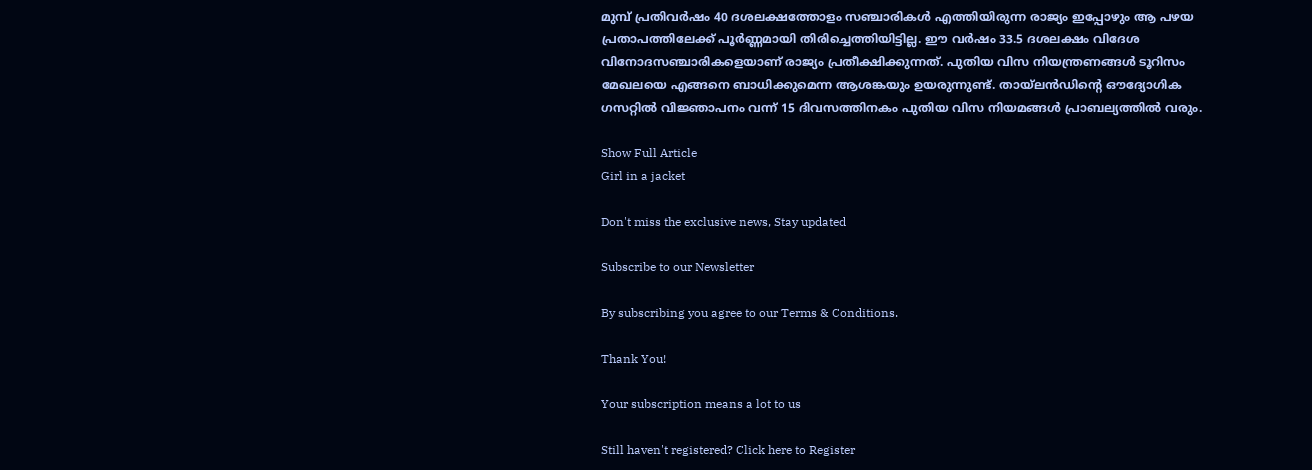മുമ്പ് പ്രതിവർഷം 40 ദശലക്ഷത്തോളം സഞ്ചാരികൾ എത്തിയിരുന്ന രാജ്യം ഇപ്പോഴും ആ പഴയ പ്രതാപത്തിലേക്ക് പൂർണ്ണമായി തിരിച്ചെത്തിയിട്ടില്ല. ഈ വർഷം 33.5 ദശലക്ഷം വിദേശ വിനോദസഞ്ചാരികളെയാണ് രാജ്യം പ്രതീക്ഷിക്കുന്നത്. പുതിയ വിസ നിയന്ത്രണങ്ങൾ ടൂറിസം മേഖലയെ എങ്ങനെ ബാധിക്കുമെന്ന ആശങ്കയും ഉയരുന്നുണ്ട്. തായ്‌ലൻഡിന്റെ ഔദ്യോഗിക ഗസറ്റിൽ വിജ്ഞാപനം വന്ന് 15 ദിവസത്തിനകം പുതിയ വിസ നിയമങ്ങൾ പ്രാബല്യത്തിൽ വരും.

Show Full Article
Girl in a jacket

Don't miss the exclusive news, Stay updated

Subscribe to our Newsletter

By subscribing you agree to our Terms & Conditions.

Thank You!

Your subscription means a lot to us

Still haven't registered? Click here to Register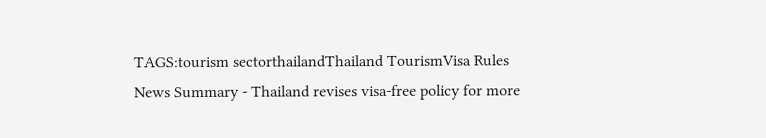TAGS:tourism sectorthailandThailand TourismVisa Rules
News Summary - Thailand revises visa-free policy for more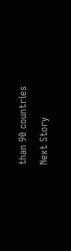than 90 countries
Next Story